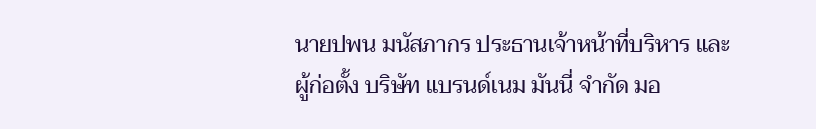นายปพน มนัสภากร ประธานเจ้าหน้าที่บริหาร และผู้ก่อตั้ง บริษัท แบรนด์เนม มันนี่ จำกัด มอ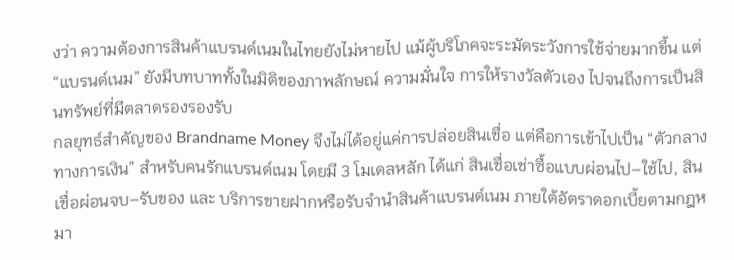งว่า ความต้องการสินค้าแบรนด์เนมในไทยยังไม่หายไป แม้ผู้บริโภคจะระมัดระวังการใช้จ่ายมากขึ้น แต่ “แบรนด์เนม” ยังมีบทบาททั้งในมิติของภาพลักษณ์ ความมั่นใจ การให้รางวัลตัวเอง ไปจนถึงการเป็นสินทรัพย์ที่มีตลาดรองรองรับ
กลยุทธ์สำคัญของ Brandname Money จึงไม่ได้อยู่แค่การปล่อยสินเชื่อ แต่คือการเข้าไปเป็น “ตัวกลางทางการเงิน” สำหรับคนรักแบรนด์เนม โดยมี 3 โมเดลหลัก ได้แก่ สินเชื่อเช่าซื้อแบบผ่อนไป–ใช้ไป, สินเชื่อผ่อนจบ–รับของ และ บริการขายฝากหรือรับจำนำสินค้าแบรนด์เนม ภายใต้อัตราดอกเบี้ยตามกฎหมา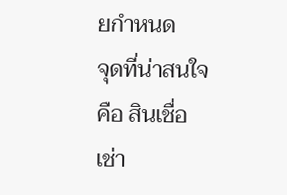ยกำหนด
จุดที่น่าสนใจคือ สินเชื่อเช่า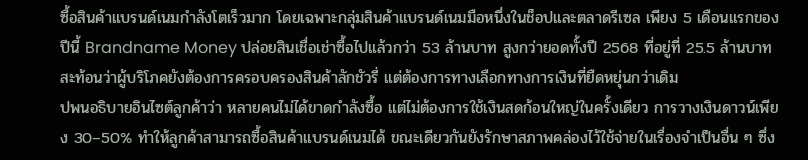ซื้อสินค้าแบรนด์เนมกำลังโตเร็วมาก โดยเฉพาะกลุ่มสินค้าแบรนด์เนมมือหนึ่งในช็อปและตลาดรีเซล เพียง 5 เดือนแรกของปีนี้ Brandname Money ปล่อยสินเชื่อเช่าซื้อไปแล้วกว่า 53 ล้านบาท สูงกว่ายอดทั้งปี 2568 ที่อยู่ที่ 25.5 ล้านบาท สะท้อนว่าผู้บริโภคยังต้องการครอบครองสินค้าลักชัวรี่ แต่ต้องการทางเลือกทางการเงินที่ยืดหยุ่นกว่าเดิม
ปพนอธิบายอินไซต์ลูกค้าว่า หลายคนไม่ได้ขาดกำลังซื้อ แต่ไม่ต้องการใช้เงินสดก้อนใหญ่ในครั้งเดียว การวางเงินดาวน์เพียง 30–50% ทำให้ลูกค้าสามารถซื้อสินค้าแบรนด์เนมได้ ขณะเดียวกันยังรักษาสภาพคล่องไว้ใช้จ่ายในเรื่องจำเป็นอื่น ๆ ซึ่ง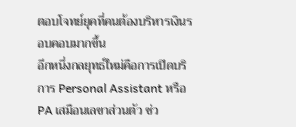ตอบโจทย์ยุคที่คนต้องบริหารเงินรอบคอบมากขึ้น
อีกหนึ่งกลยุทธ์ใหม่คือการเปิดบริการ Personal Assistant หรือ PA เสมือนเลขาส่วนตัว ช่ว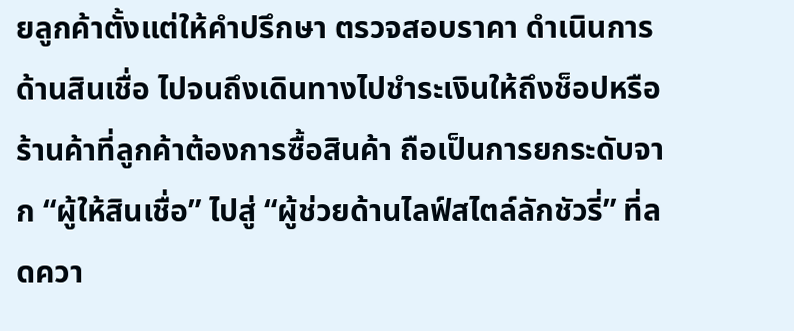ยลูกค้าตั้งแต่ให้คำปรึกษา ตรวจสอบราคา ดำเนินการด้านสินเชื่อ ไปจนถึงเดินทางไปชำระเงินให้ถึงช็อปหรือร้านค้าที่ลูกค้าต้องการซื้อสินค้า ถือเป็นการยกระดับจาก “ผู้ให้สินเชื่อ” ไปสู่ “ผู้ช่วยด้านไลฟ์สไตล์ลักชัวรี่” ที่ลดควา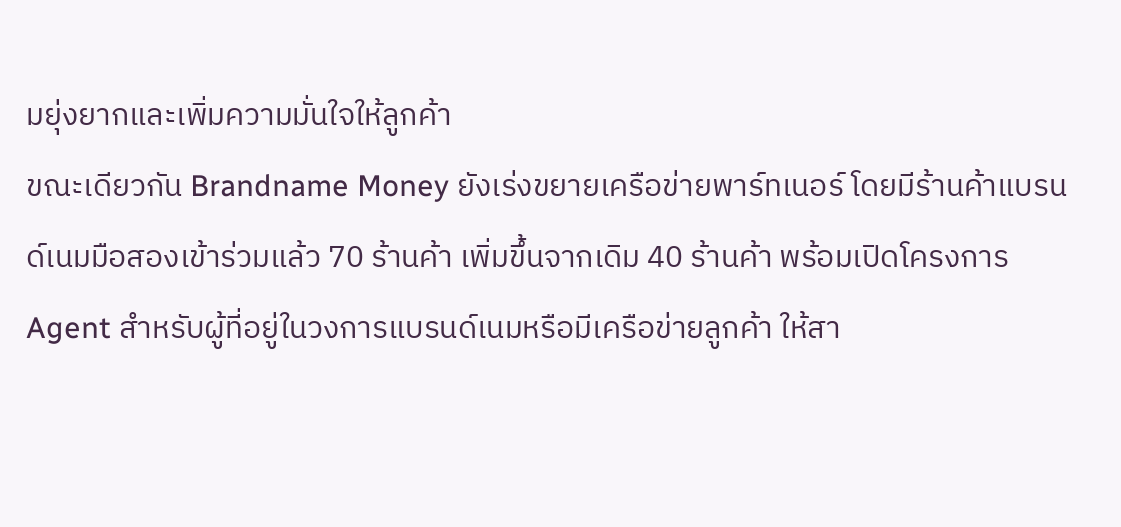มยุ่งยากและเพิ่มความมั่นใจให้ลูกค้า
ขณะเดียวกัน Brandname Money ยังเร่งขยายเครือข่ายพาร์ทเนอร์ โดยมีร้านค้าแบรนด์เนมมือสองเข้าร่วมแล้ว 70 ร้านค้า เพิ่มขึ้นจากเดิม 40 ร้านค้า พร้อมเปิดโครงการ Agent สำหรับผู้ที่อยู่ในวงการแบรนด์เนมหรือมีเครือข่ายลูกค้า ให้สา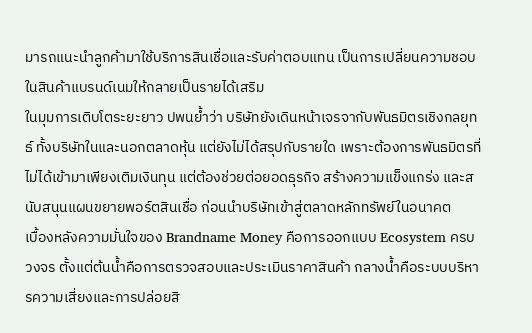มารถแนะนำลูกค้ามาใช้บริการสินเชื่อและรับค่าตอบแทน เป็นการเปลี่ยนความชอบในสินค้าแบรนด์เนมให้กลายเป็นรายได้เสริม
ในมุมการเติบโตระยะยาว ปพนย้ำว่า บริษัทยังเดินหน้าเจรจากับพันธมิตรเชิงกลยุทธ์ ทั้งบริษัทในและนอกตลาดหุ้น แต่ยังไม่ได้สรุปกับรายใด เพราะต้องการพันธมิตรที่ไม่ได้เข้ามาเพียงเติมเงินทุน แต่ต้องช่วยต่อยอดธุรกิจ สร้างความแข็งแกร่ง และสนับสนุนแผนขยายพอร์ตสินเชื่อ ก่อนนำบริษัทเข้าสู่ตลาดหลักทรัพย์ในอนาคต
เบื้องหลังความมั่นใจของ Brandname Money คือการออกแบบ Ecosystem ครบวงจร ตั้งแต่ต้นน้ำคือการตรวจสอบและประเมินราคาสินค้า กลางน้ำคือระบบบริหารความเสี่ยงและการปล่อยสิ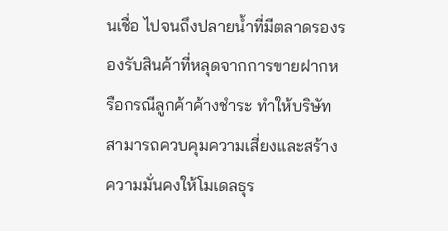นเชื่อ ไปจนถึงปลายน้ำที่มีตลาดรองรองรับสินค้าที่หลุดจากการขายฝากหรือกรณีลูกค้าค้างชำระ ทำให้บริษัทสามารถควบคุมความเสี่ยงและสร้างความมั่นคงให้โมเดลธุร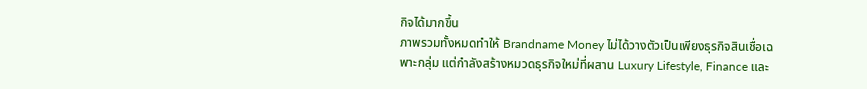กิจได้มากขึ้น
ภาพรวมทั้งหมดทำให้ Brandname Money ไม่ได้วางตัวเป็นเพียงธุรกิจสินเชื่อเฉพาะกลุ่ม แต่กำลังสร้างหมวดธุรกิจใหม่ที่ผสาน Luxury Lifestyle, Finance และ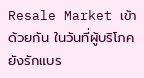Resale Market เข้าด้วยกัน ในวันที่ผู้บริโภคยังรักแบร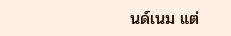นด์เนม แต่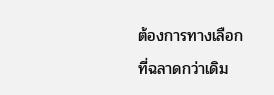ต้องการทางเลือกที่ฉลาดกว่าเดิม